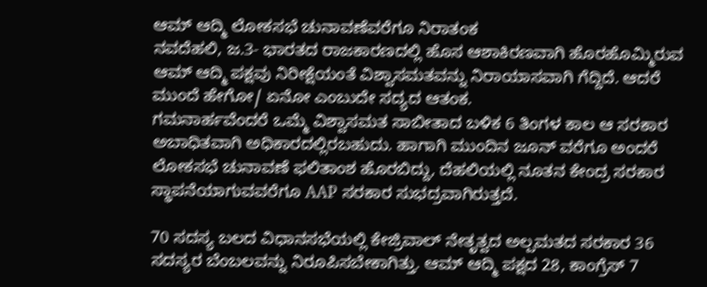ಆಮ್ ಆದ್ಮಿ ಲೋಕಸಭೆ ಚುನಾವಣೆವರೆಗೂ ನಿರಾತಂಕ
ನವದೆಹಲಿ, ಜ.3- ಭಾರತದ ರಾಜಕಾರಣದಲ್ಲಿ ಹೊಸ ಆಶಾಕಿರಣವಾಗಿ ಹೊರಹೊಮ್ಮಿರುವ ಆಮ್ ಆದ್ಮಿ ಪಕ್ಷವು ನಿರೀಕ್ಷೆಯಂತೆ ವಿಶ್ವಾಸಮತವನ್ನು ನಿರಾಯಾಸವಾಗಿ ಗೆದ್ದಿದೆ. ಆದರೆ ಮುಂದೆ ಹೇಗೋ/ ಏನೋ ಎಂಬುದೇ ಸದ್ಯದ ಆತಂಕ.
ಗಮನಾರ್ಹವೆಂದರೆ ಒಮ್ಮೆ ವಿಶ್ವಾಸಮತ ಸಾಬೀತಾದ ಬಳಿಕ 6 ತಿಂಗಳ ಕಾಲ ಆ ಸರಕಾರ ಅಬಾಧಿತವಾಗಿ ಅಧಿಕಾರದಲ್ಲಿರಬಹುದು. ಹಾಗಾಗಿ ಮುಂದಿನ ಜೂನ್ ವರೆಗೂ ಅಂದರೆ ಲೋಕಸಭೆ ಚುನಾವಣೆ ಫಲಿತಾಂಶ ಹೊರಬಿದ್ದು, ದೆಹಲಿಯಲ್ಲಿ ನೂತನ ಕೇಂದ್ರ ಸರಕಾರ ಸ್ಥಾಪನೆಯಾಗುವವರೆಗೂ AAP ಸರಕಾರ ಸುಭದ್ರವಾಗಿರುತ್ತದೆ.

70 ಸದಸ್ಯ ಬಲದ ವಿಧಾನಸಭೆಯಲ್ಲಿ ಕೇಜ್ರಿವಾಲ್ ನೇತೃತ್ವದ ಅಲ್ಪಮತದ ಸರಕಾರ 36 ಸದಸ್ಯರ ಬೆಂಬಲವನ್ನು ನಿರೂಪಿಸಬೇಕಾಗಿತ್ತು. ಆಮ್ ಆದ್ಮಿ ಪಕ್ಷದ 28, ಕಾಂಗ್ರೆಸ್ 7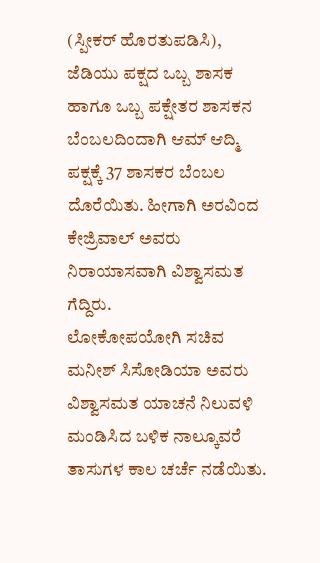(ಸ್ಪೀಕರ್ ಹೊರತುಪಡಿಸಿ), ಜೆಡಿಯು ಪಕ್ಷದ ಒಬ್ಬ ಶಾಸಕ ಹಾಗೂ ಒಬ್ಬ ಪಕ್ಷೇತರ ಶಾಸಕನ ಬೆಂಬಲದಿಂದಾಗಿ ಆಮ್ ಆದ್ಮಿ ಪಕ್ಷಕ್ಕೆ 37 ಶಾಸಕರ ಬೆಂಬಲ ದೊರೆಯಿತು. ಹೀಗಾಗಿ ಅರವಿಂದ ಕೇಜ್ರಿವಾಲ್ ಅವರು ನಿರಾಯಾಸವಾಗಿ ವಿಶ್ವಾಸಮತ ಗೆದ್ದಿರು.
ಲೋಕೋಪಯೋಗಿ ಸಚಿವ ಮನೀಶ್ ಸಿಸೋಡಿಯಾ ಅವರು ವಿಶ್ವಾಸಮತ ಯಾಚನೆ ನಿಲುವಳಿ ಮಂಡಿಸಿದ ಬಳಿಕ ನಾಲ್ಕೂವರೆ ತಾಸುಗಳ ಕಾಲ ಚರ್ಚೆ ನಡೆಯಿತು.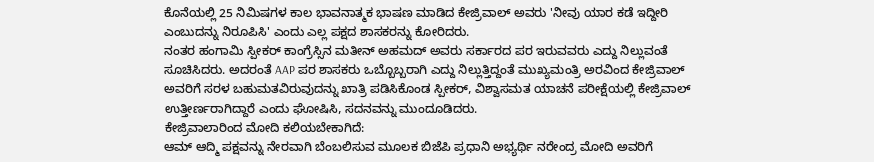ಕೊನೆಯಲ್ಲಿ 25 ನಿಮಿಷಗಳ ಕಾಲ ಭಾವನಾತ್ಮಕ ಭಾಷಣ ಮಾಡಿದ ಕೇಜ್ರಿವಾಲ್ ಅವರು 'ನೀವು ಯಾರ ಕಡೆ ಇದ್ದೀರಿ ಎಂಬುದನ್ನು ನಿರೂಪಿಸಿ' ಎಂದು ಎಲ್ಲ ಪಕ್ಷದ ಶಾಸಕರನ್ನು ಕೋರಿದರು.
ನಂತರ ಹಂಗಾಮಿ ಸ್ಪೀಕರ್ ಕಾಂಗ್ರೆಸ್ಸಿನ ಮತೀನ್ ಅಹಮದ್ ಅವರು ಸರ್ಕಾರದ ಪರ ಇರುವವರು ಎದ್ದು ನಿಲ್ಲುವಂತೆ ಸೂಚಿಸಿದರು. ಅದರಂತೆ AAP ಪರ ಶಾಸಕರು ಒಬ್ಬೊಬ್ಬರಾಗಿ ಎದ್ದು ನಿಲ್ಲುತ್ತಿದ್ದಂತೆ ಮುಖ್ಯಮಂತ್ರಿ ಅರವಿಂದ ಕೇಜ್ರಿವಾಲ್ ಅವರಿಗೆ ಸರಳ ಬಹುಮತವಿರುವುದನ್ನು ಖಾತ್ರಿ ಪಡಿಸಿಕೊಂಡ ಸ್ಪೀಕರ್, ವಿಶ್ವಾಸಮತ ಯಾಚನೆ ಪರೀಕ್ಷೆಯಲ್ಲಿ ಕೇಜ್ರಿವಾಲ್ ಉತ್ತೀರ್ಣರಾಗಿದ್ದಾರೆ ಎಂದು ಘೋಷಿಸಿ, ಸದನವನ್ನು ಮುಂದೂಡಿದರು.
ಕೇಜ್ರಿವಾಲಾರಿಂದ ಮೋದಿ ಕಲಿಯಬೇಕಾಗಿದೆ:
ಆಮ್ ಆದ್ಮಿ ಪಕ್ಷವನ್ನು ನೇರವಾಗಿ ಬೆಂಬಲಿಸುವ ಮೂಲಕ ಬಿಜೆಪಿ ಪ್ರಧಾನಿ ಅಭ್ಯರ್ಥಿ ನರೇಂದ್ರ ಮೋದಿ ಅವರಿಗೆ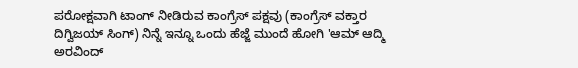ಪರೋಕ್ಷವಾಗಿ ಟಾಂಗ್ ನೀಡಿರುವ ಕಾಂಗ್ರೆಸ್ ಪಕ್ಷವು (ಕಾಂಗ್ರೆಸ್ ವಕ್ತಾರ ದಿಗ್ವಿಜಯ್ ಸಿಂಗ್) ನಿನ್ನೆ ಇನ್ನೂ ಒಂದು ಹೆಜ್ಜೆ ಮುಂದೆ ಹೋಗಿ 'ಆಮ್ ಆದ್ಮಿ ಅರವಿಂದ್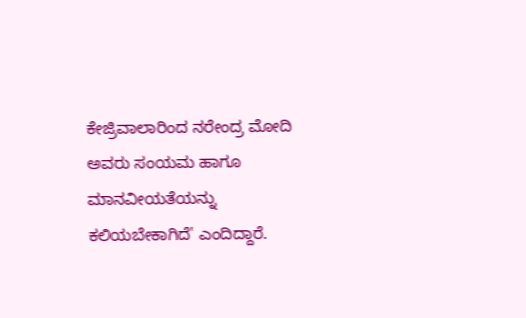ಕೇಜ್ರಿವಾಲಾರಿಂದ ನರೇಂದ್ರ ಮೋದಿ ಅವರು ಸಂಯಮ ಹಾಗೂ ಮಾನವೀಯತೆಯನ್ನು ಕಲಿಯಬೇಕಾಗಿದೆ' ಎಂದಿದ್ದಾರೆ.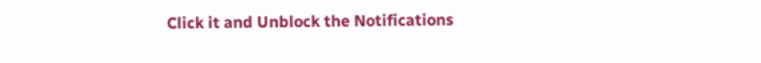Click it and Unblock the Notifications